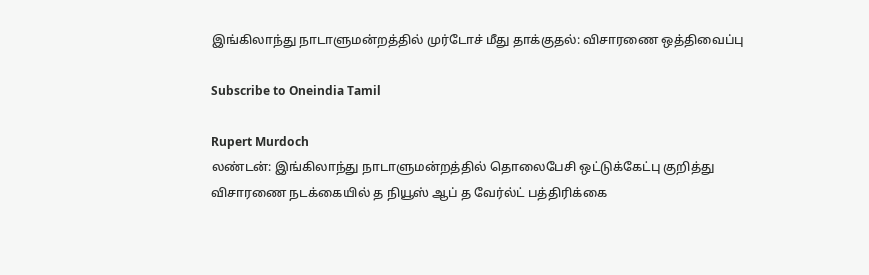இங்கிலாந்து நாடாளுமன்றத்தில் முர்டோச் மீது தாக்குதல்: விசாரணை ஒத்திவைப்பு

Subscribe to Oneindia Tamil

Rupert Murdoch
லண்டன்: இங்கிலாந்து நாடாளுமன்றத்தில் தொலைபேசி ஒட்டுக்கேட்பு குறித்து விசாரணை நடக்கையில் த நியூஸ் ஆப் த வேர்ல்ட் பத்திரிக்கை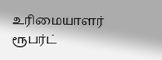உரிமையாளர் ரூபர்ட்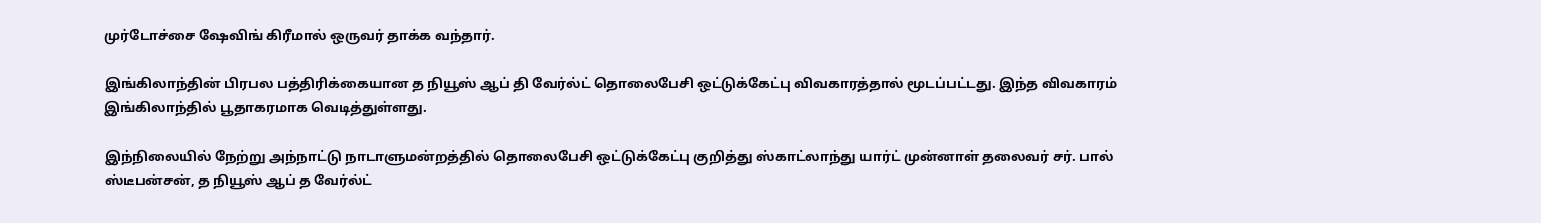முர்டோச்சை ஷேவிங் கிரீமால் ஒருவர் தாக்க வந்தார்.

இங்கிலாந்தின் பிரபல பத்திரிக்கையான த நியூஸ் ஆப் தி வேர்ல்ட் தொலைபேசி ஒட்டுக்கேட்பு விவகாரத்தால் மூடப்பட்டது. இந்த விவகாரம் இங்கிலாந்தில் பூதாகரமாக வெடித்துள்ளது.

இந்நிலையில் நேற்று அந்நாட்டு நாடாளுமன்றத்தில் தொலைபேசி ஒட்டுக்கேட்பு குறித்து ஸ்காட்லாந்து யார்ட் முன்னாள் தலைவர் சர். பால் ஸ்டீபன்சன், த நியூஸ் ஆப் த வேர்ல்ட்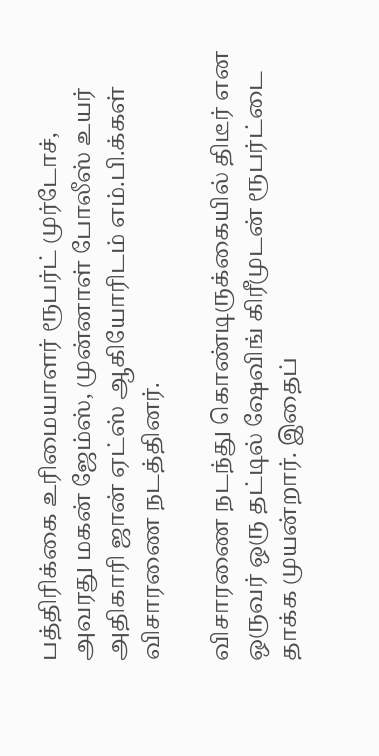பத்திரிக்கை உரிமையாளர் ரூபர்ட் முர்டோச், அவரது மகன் ஜேம்ஸ், முன்னாள் போலீஸ் உயர் அதிகாரி ஜான் ஏட்ஸ் ஆகியோரிடம் எம்.பி.க்கள் விசாரணை நடத்தினர்.

விசாரணை நடந்து கொண்டிருக்கையில் திடீர் என ஒருவர் ஒரு தட்டில் ஷேவிங் கிரீமுடன் ரூபர்ட்டை தாக்க முயன்றார். இதைப்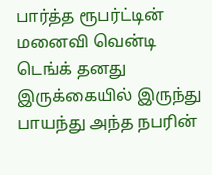பார்த்த ரூபர்ட்டின் மனைவி வென்டி டெங்க் தனது இருக்கையில் இருந்து பாயந்து அந்த நபரின்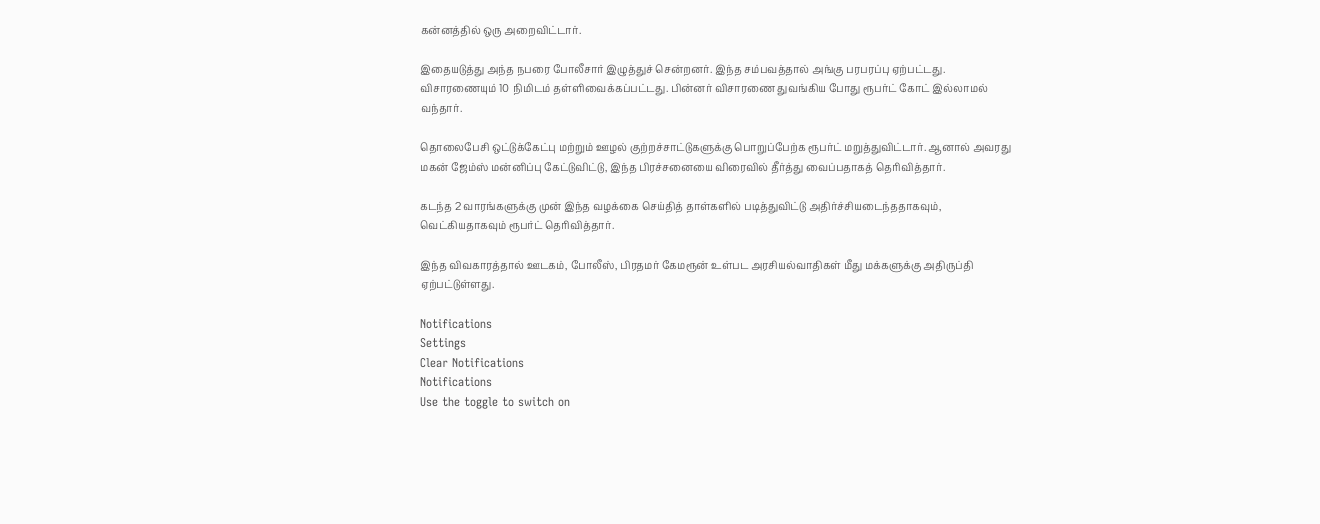கன்னத்தில் ஒரு அறைவிட்டார்.

இதையடுத்து அந்த நபரை போலீசார் இழுத்துச் சென்றனர். இந்த சம்பவத்தால் அங்கு பரபரப்பு ஏற்பட்டது. விசாரணையும் 10 நிமிடம் தள்ளிவைக்கப்பட்டது. பின்னர் விசாரணை துவங்கிய போது ரூபர்ட் கோட் இல்லாமல் வந்தார்.

தொலைபேசி ஒட்டுக்கேட்பு மற்றும் ஊழல் குற்றச்சாட்டுகளுக்கு பொறுப்பேற்க ரூபர்ட் மறுத்துவிட்டார். ஆனால் அவரது மகன் ஜேம்ஸ் மன்னிப்பு கேட்டுவிட்டு, இந்த பிரச்சனையை விரைவில் தீர்த்து வைப்பதாகத் தெரிவித்தார்.

கடந்த 2 வாரங்களுக்கு முன் இந்த வழக்கை செய்தித் தாள்களில் படித்துவிட்டு அதிர்ச்சியடைந்ததாகவும், வெட்கியதாகவும் ரூபர்ட் தெரிவித்தார்.

இந்த விவகாரத்தால் ஊடகம், போலீஸ், பிரதமர் கேமரூன் உள்பட அரசியல்வாதிகள் மீது மக்களுக்கு அதிருப்தி ஏற்பட்டுள்ளது.

Notifications
Settings
Clear Notifications
Notifications
Use the toggle to switch on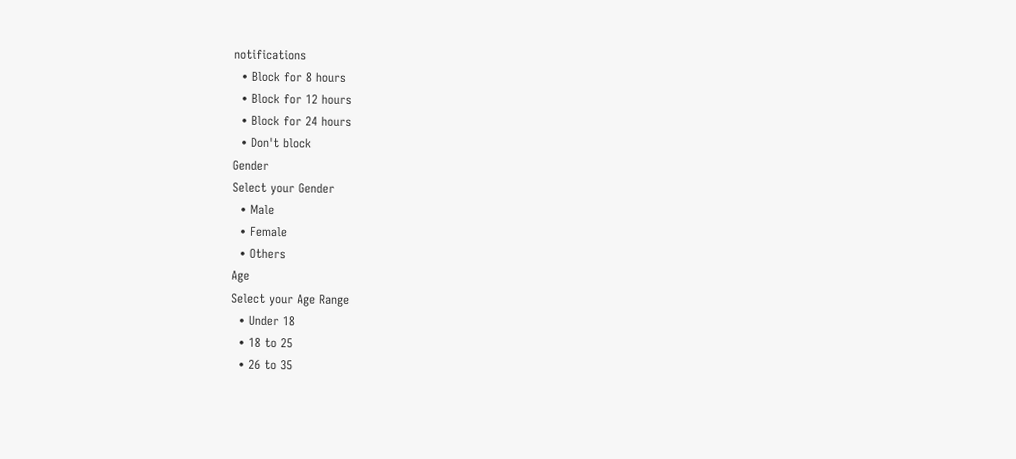notifications
  • Block for 8 hours
  • Block for 12 hours
  • Block for 24 hours
  • Don't block
Gender
Select your Gender
  • Male
  • Female
  • Others
Age
Select your Age Range
  • Under 18
  • 18 to 25
  • 26 to 35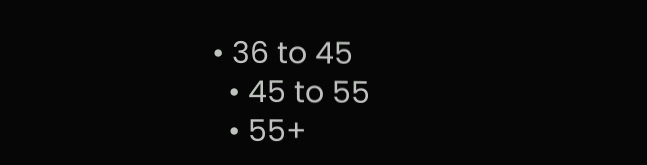• 36 to 45
  • 45 to 55
  • 55+